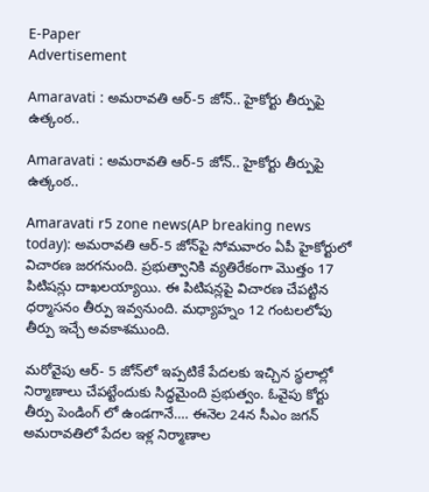E-Paper
Advertisement

Amaravati : అమరావతి ఆర్‌-5 జోన్‌.. హైకోర్టు తీర్పుపై ఉత్కంఠ..

Amaravati : అమరావతి ఆర్‌-5 జోన్‌.. హైకోర్టు తీర్పుపై ఉత్కంఠ..

Amaravati r5 zone news(AP breaking news today): అమరావతి ఆర్‌-5 జోన్‌పై సోమవారం ఏపీ హైకోర్టులో విచారణ జరగనుంది. ప్రభుత్వానికి వ్యతిరేకంగా మొత్తం 17 పిటిషన్లు దాఖలయ్యాయి. ఈ పిటిషన్లపై విచారణ చేపట్టిన ధర్మాసనం తీర్పు ఇవ్వనుంది. మధ్యాహ్నం 12 గంటలలోపు తీర్పు ఇచ్చే అవకాశముంది.

మరోవైపు ఆర్‌- 5 జోన్‌లో ఇప్పటికే పేదలకు ఇచ్చిన స్థలాల్లో నిర్మాణాలు చేపట్టేందుకు సిద్ధమైంది ప్రభుత్వం. ఓవైపు కోర్టు తీర్పు పెండింగ్ లో ఉండగానే…. ఈనెల 24న సీఎం జగన్ అమరావతిలో పేదల ఇళ్ల నిర్మాణాల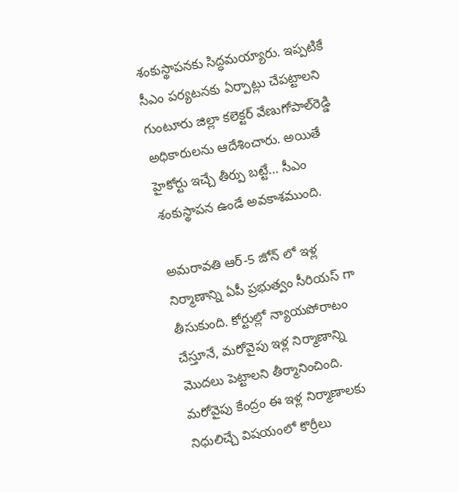శంకుస్థాపనకు సిద్ధమయ్యారు. ఇప్పటికే సీఎం పర్యటనకు ఏర్పాట్లు చేపట్టాలని గుంటూరు జిల్లా కలెక్టర్‌ వేణుగోపాల్‌రెడ్డి అధికారులను ఆదేశించారు. అయితే హైకోర్టు ఇచ్చే తీర్పు బట్టే… సీఎం శంకుస్థాపన ఉండే అవకాశముంది.

అమరావతి ఆర్-5 జోన్ లో ఇళ్ల నిర్మాణాన్ని ఏపీ ప్రభుత్వం సీరియస్ గా తీసుకుంది. కోర్టుల్లో న్యాయపోరాటం చేస్తూనే, మరోవైపు ఇళ్ల నిర్మాణాన్ని మొదలు పెట్టాలని తీర్మానించింది. మరోవైపు కేంద్రం ఈ ఇళ్ల నిర్మాణాలకు నిధులిచ్చే విషయంలో కొర్రీలు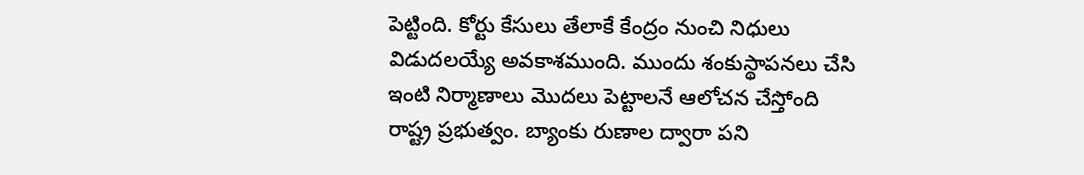పెట్టింది. కోర్టు కేసులు తేలాకే కేంద్రం నుంచి నిధులు విడుదలయ్యే అవకాశముంది. ముందు శంకుస్థాపనలు చేసి ఇంటి నిర్మాణాలు మొదలు పెట్టాలనే ఆలోచన చేస్తోంది రాష్ట్ర ప్రభుత్వం. బ్యాంకు రుణాల ద్వారా పని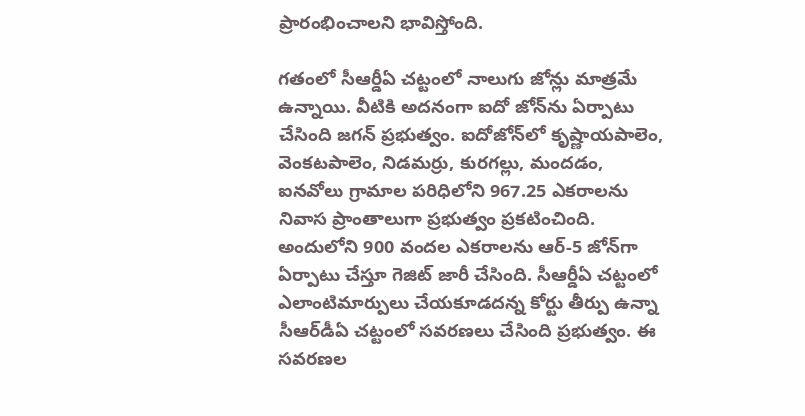ప్రారంభించాలని భావిస్తోంది.

గతంలో సీఆర్డీఏ చట్టంలో నాలుగు జోన్లు మాత్రమే ఉన్నాయి. వీటికి అదనంగా ఐదో జోన్‌ను ఏర్పాటు చేసింది జగన్‌ ప్రభుత్వం. ఐదోజోన్‌లో కృష్ణాయపాలెం, వెంకటపాలెం, నిడమర్రు, కురగల్లు, మందడం, ఐనవోలు గ్రామాల పరిధిలోని 967.25 ఎకరాలను నివాస ప్రాంతాలుగా ప్రభుత్వం ప్రకటించింది. అందులోని 900 వందల ఎకరాలను ఆర్‌-5 జోన్‌గా ఏర్పాటు చేస్తూ గెజిట్‌ జారీ చేసింది. సీఆర్డీఏ చట్టంలో ఎలాంటిమార్పులు చేయకూడదన్న కోర్టు తీర్పు ఉన్నా సీఆర్‌డీఏ చట్టంలో సవరణలు చేసింది ప్రభుత్వం. ఈ సవరణల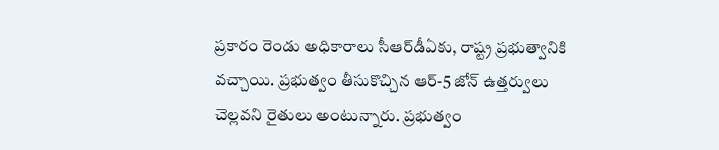ప్రకారం రెండు అధికారాలు సీఆర్‌డీఏకు, రాష్ట్ర ప్రభుత్వానికి వచ్చాయి. ప్రభుత్వం తీసుకొచ్చిన ఆర్-5 జోన్ ఉత్తర్వులు చెల్లవని రైతులు అంటున్నారు. ప్రభుత్వం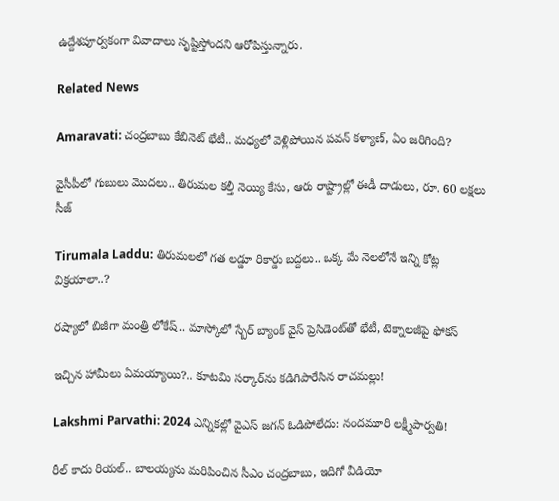ఉద్దేశపూర్వకంగా వివాదాలు సృష్టిస్తోందని ఆరోపిస్తున్నారు.

Related News

Amaravati: చంద్రబాబు కేబినెట్ భేటీ.. మధ్యలో వెళ్లిపోయిన పవన్ కళ్యాణ్, ఏం జరిగింది?

వైసీపీలో గుబులు మొదలు.. తిరుమల కల్తీ నెయ్యి కేసు, ఆరు రాష్ట్రాల్లో ఈడీ దాడులు, రూ. 60 లక్షలు సీజ్

Tirumala Laddu: తిరుమలలో గత లడ్డూ రికార్డు బద్దలు.. ఒక్క మే నెలలోనే ఇన్ని కోట్ల విక్రయాలా..?

రష్యాలో బిజీగా మంత్రి లోకేష్.. మాస్కోలో స్బేర్‌ బ్యాంక్ వైస్ ప్రెసిడెంట్‌తో భేటీ, టెక్నాలజీపై ఫోకస్

ఇచ్చిన హామీలు ఏమయ్యాయి?.. కూటమి సర్కార్‌ను కడిగిపారేసిన రాచమల్లు!

Lakshmi Parvathi: 2024 ఎన్నికల్లో వైఎస్ జగన్ ఓడిపోలేదు: నందమూరి లక్ష్మీపార్వతి!

రీల్ కాదు రియల్.. బాలయ్యను మరిపించిన సీఎం చంద్రబాబు, ఇదిగో వీడియో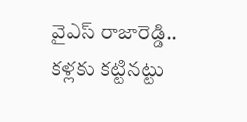వైఎస్ రాజారెడ్డి.. కళ్లకు కట్టినట్టు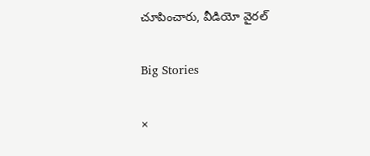చూపించారు, వీడియో వైరల్

Big Stories

×